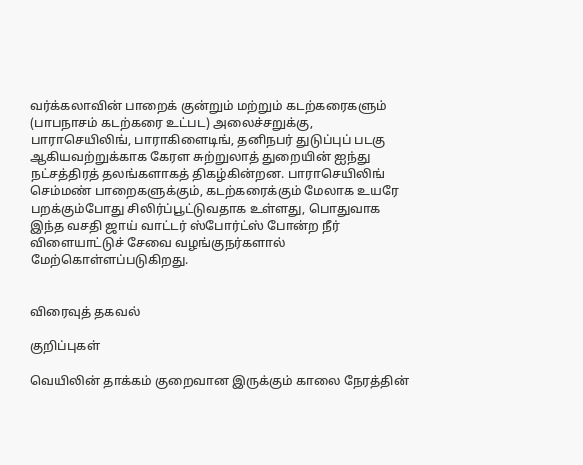வர்க்கலாவின் பாறைக் குன்றும் மற்றும் கடற்கரைகளும் (பாபநாசம் கடற்கரை உட்பட) அலைச்சறுக்கு, பாராசெயிலிங், பாராகிளைடிங், தனிநபர் துடுப்புப் படகு ஆகியவற்றுக்காக கேரள சுற்றுலாத் துறையின் ஐந்து நட்சத்திரத் தலங்களாகத் திகழ்கின்றன. பாராசெயிலிங் செம்மண் பாறைகளுக்கும், கடற்கரைக்கும் மேலாக உயரே பறக்கும்போது சிலிர்ப்பூட்டுவதாக உள்ளது, பொதுவாக இந்த வசதி ஜாய் வாட்டர் ஸ்போர்ட்ஸ் போன்ற நீர் விளையாட்டுச் சேவை வழங்குநர்களால் மேற்கொள்ளப்படுகிறது.


விரைவுத் தகவல்

குறிப்புகள்

வெயிலின் தாக்கம் குறைவான இருக்கும் காலை நேரத்தின்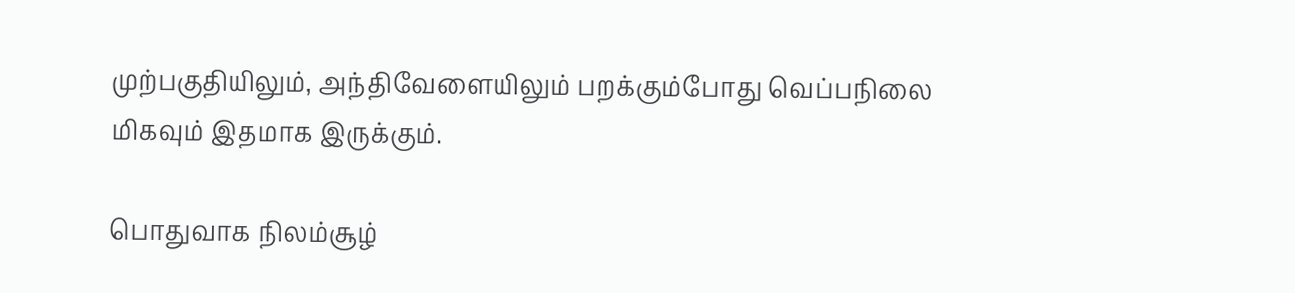முற்பகுதியிலும், அந்திவேளையிலும் பறக்கும்போது வெப்பநிலை மிகவும் இதமாக இருக்கும்.

பொதுவாக நிலம்சூழ்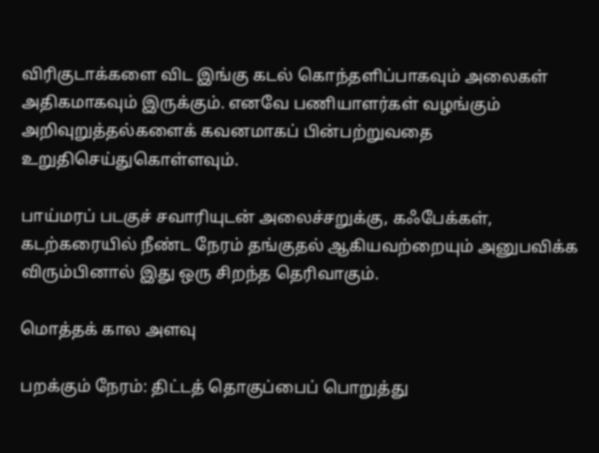விரிகுடாக்களை விட இங்கு கடல் கொந்தளிப்பாகவும் அலைகள் அதிகமாகவும் இருக்கும். எனவே பணியாளர்கள் வழங்கும் அறிவுறுத்தல்களைக் கவனமாகப் பின்பற்றுவதை உறுதிசெய்துகொள்ளவும்.

பாய்மரப் படகுச் சவாரியுடன் அலைச்சறுக்கு, கஃபேக்கள், கடற்கரையில் நீண்ட நேரம் தங்குதல் ஆகியவற்றையும் அனுபவிக்க விரும்பினால் இது ஒரு சிறந்த தெரிவாகும்.

மொத்தக் கால அளவு

பறக்கும் நேரம்: திட்டத் தொகுப்பைப் பொறுத்து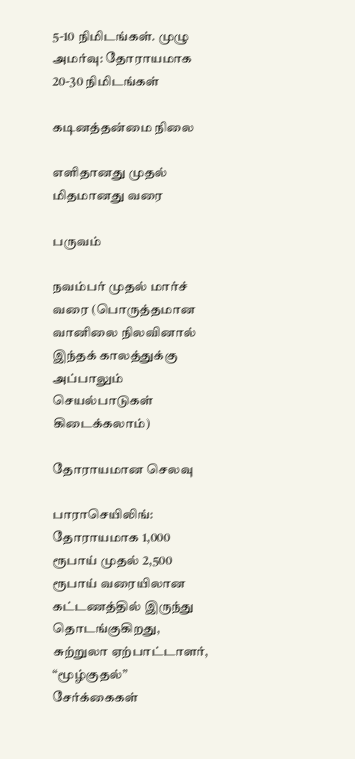5-10 நிமிடங்கள். முழு அமர்வு: தோராயமாக 20-30 நிமிடங்கள்

கடினத்தன்மை நிலை

எளிதானது முதல் மிதமானது வரை

பருவம்

நவம்பர் முதல் மார்ச் வரை (பொருத்தமான வானிலை நிலவினால் இந்தக் காலத்துக்கு அப்பாலும் செயல்பாடுகள் கிடைக்கலாம்)

தோராயமான செலவு

பாராசெயிலிங்: தோராயமாக 1,000 ரூபாய் முதல் 2,500 ரூபாய் வரையிலான கட்டணத்தில் இருந்து தொடங்குகிறது, சுற்றுலா ஏற்பாட்டாளர், “மூழ்குதல்” சேர்க்கைகள்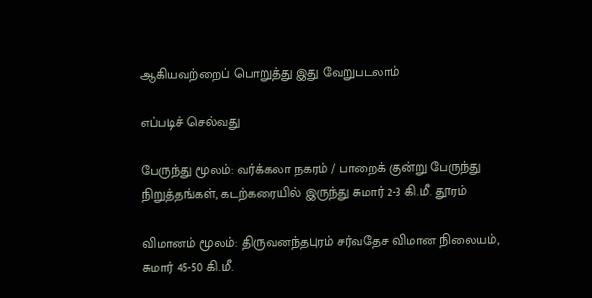ஆகியவற்றைப் பொறுத்து இது வேறுபடலாம்

எப்படிச் செல்வது

பேருந்து மூலம்: வர்க்கலா நகரம் / பாறைக் குன்று பேருந்து நிறுத்தங்கள், கடற்கரையில் இருந்து சுமார் 2-3 கி.மீ. தூரம்

விமானம் மூலம்: திருவனந்தபுரம் சர்வதேச விமான நிலையம், சுமார் 45-50 கி.மீ.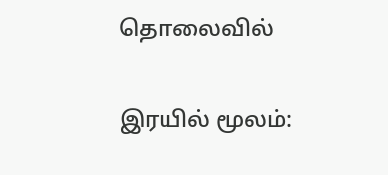தொலைவில்

இரயில் மூலம்: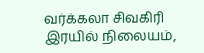வர்க்கலா சிவகிரி இரயில் நிலையம்,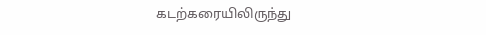கடற்கரையிலிருந்து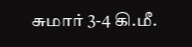சுமார் 3-4 கி.மீ.